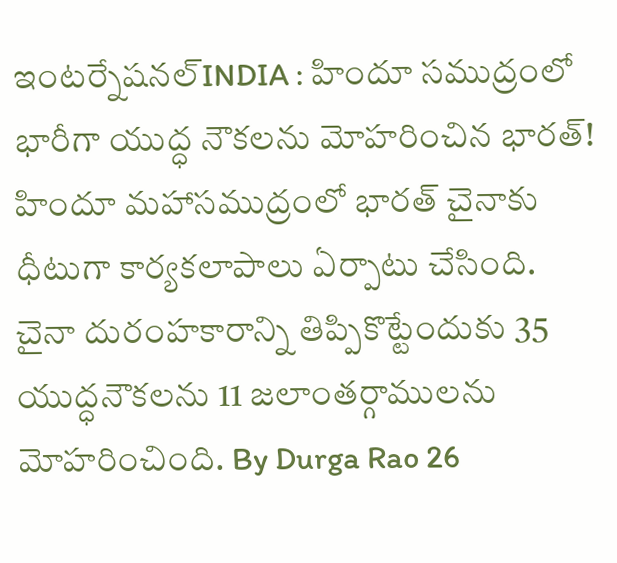ఇంటర్నేషనల్INDIA : హిందూ సముద్రంలో భారీగా యుద్ధ నౌకలను మోహరించిన భారత్! హిందూ మహాసముద్రంలో భారత్ చైనాకు ధీటుగా కార్యకలాపాలు ఏర్పాటు చేసింది. చైనా దురంహకారాన్ని తిప్పికొట్టేందుకు 35 యుద్ధనౌకలను 11 జలాంతర్గాములను మోహరించింది. By Durga Rao 26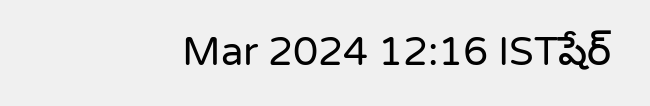Mar 2024 12:16 ISTషేర్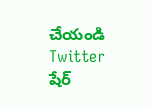చేయండి Twitter షేర్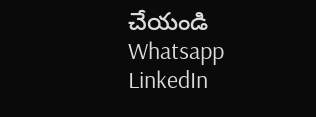చేయండి Whatsapp LinkedIn